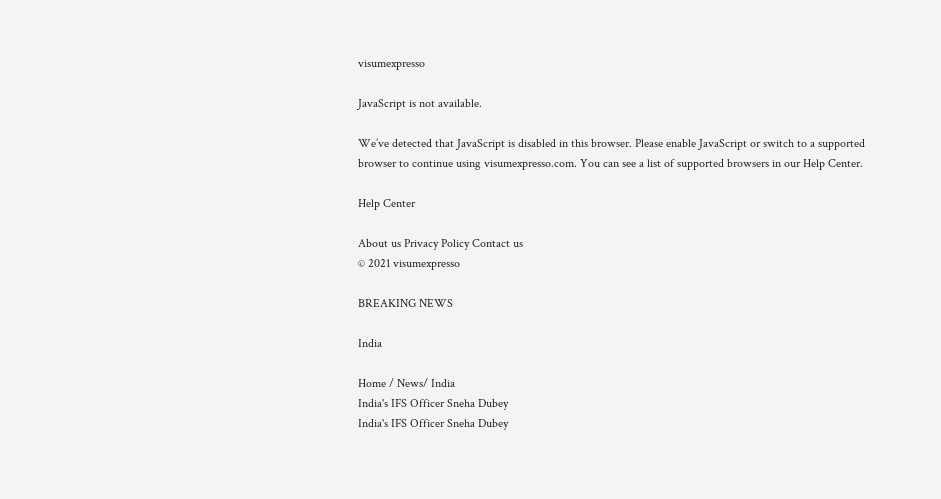visumexpresso

JavaScript is not available.

We’ve detected that JavaScript is disabled in this browser. Please enable JavaScript or switch to a supported browser to continue using visumexpresso.com. You can see a list of supported browsers in our Help Center.

Help Center

About us Privacy Policy Contact us
© 2021 visumexpresso

BREAKING NEWS

India

Home / News/ India
India's IFS Officer Sneha Dubey
India's IFS Officer Sneha Dubey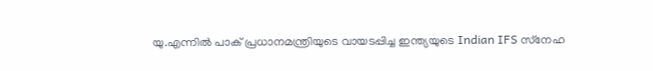യു.എന്നില്‍ പാക് പ്രധാനമന്ത്രിയുടെ വായടപ്പിച്ച ഇന്ത്യയുടെ Indian IFS സ്‌നേഹ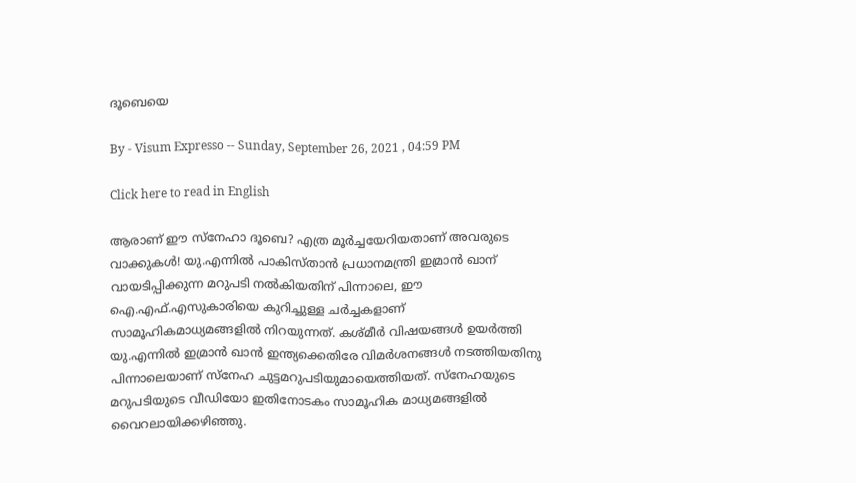ദൂബെയെ

By - Visum Expresso -- Sunday, September 26, 2021 , 04:59 PM

Click here to read in English

ആരാണ് ഈ സ്‌നേഹാ ദൂബെ? എത്ര മൂര്‍ച്ചയേറിയതാണ് അവരുടെ വാക്കുകള്‍! യു.എന്നില്‍ പാകിസ്താന്‍ പ്രധാനമന്ത്രി ഇമ്രാന്‍ ഖാന് വായടിപ്പിക്കുന്ന മറുപടി നല്‍കിയതിന് പിന്നാലെ, ഈ ഐ.എഫ്.എസുകാരിയെ കുറിച്ചുള്ള ചര്‍ച്ചകളാണ് സാമൂഹികമാധ്യമങ്ങളില്‍ നിറയുന്നത്. കശ്മീര്‍ വിഷയങ്ങള്‍ ഉയര്‍ത്തി യു.എന്നില്‍ ഇമ്രാന്‍ ഖാന്‍ ഇന്ത്യക്കെതിരേ വിമര്‍ശനങ്ങള്‍ നടത്തിയതിനു പിന്നാലെയാണ് സ്‌നേഹ ചുട്ടമറുപടിയുമായെത്തിയത്. സ്‌നേഹയുടെ മറുപടിയുടെ വീഡിയോ ഇതിനോടകം സാമൂഹിക മാധ്യമങ്ങളില്‍ വൈറലായിക്കഴിഞ്ഞു.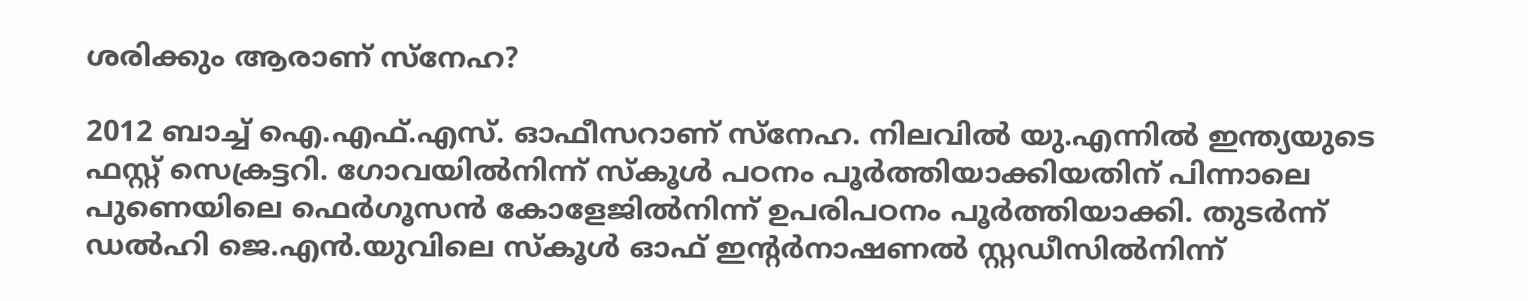ശരിക്കും ആരാണ് സ്‌നേഹ?

2012 ബാച്ച് ഐ.എഫ്.എസ്. ഓഫീസറാണ് സ്‌നേഹ. നിലവില്‍ യു.എന്നില്‍ ഇന്ത്യയുടെ ഫസ്റ്റ് സെക്രട്ടറി. ഗോവയില്‍നിന്ന് സ്‌കൂള്‍ പഠനം പൂര്‍ത്തിയാക്കിയതിന് പിന്നാലെ പുണെയിലെ ഫെര്‍ഗൂസന്‍ കോളേജില്‍നിന്ന് ഉപരിപഠനം പൂര്‍ത്തിയാക്കി. തുടര്‍ന്ന് ഡല്‍ഹി ജെ.എന്‍.യുവിലെ സ്‌കൂള്‍ ഓഫ് ഇന്റര്‍നാഷണല്‍ സ്റ്റഡീസില്‍നിന്ന്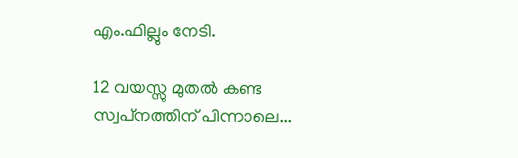എം.ഫില്ലും നേടി.

12 വയസ്സു മുതല്‍ കണ്ട സ്വപ്‌നത്തിന് പിന്നാലെ...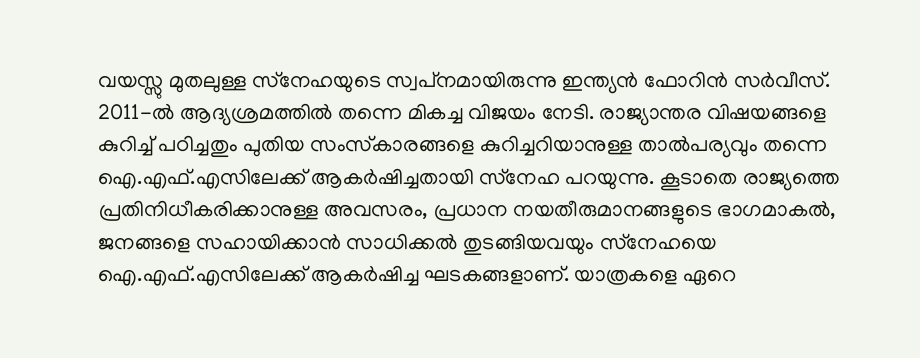വയസ്സു മുതലുള്ള സ്‌നേഹയുടെ സ്വപ്‌നമായിരുന്നു ഇന്ത്യന്‍ ഫോറിന്‍ സര്‍വീസ്. 2011-ല്‍ ആദ്യശ്രമത്തില്‍ തന്നെ മികച്ച വിജയം നേടി. രാജ്യാന്തര വിഷയങ്ങളെ കുറിച്ച് പഠിച്ചതും പുതിയ സംസ്‌കാരങ്ങളെ കുറിച്ചറിയാനുള്ള താല്‍പര്യവും തന്നെ ഐ.എഫ്.എസിലേക്ക് ആകര്‍ഷിച്ചതായി സ്‌നേഹ പറയുന്നു. കൂടാതെ രാജ്യത്തെ പ്രതിനിധീകരിക്കാനുള്ള അവസരം, പ്രധാന നയതീരുമാനങ്ങളുടെ ഭാഗമാകല്‍, ജനങ്ങളെ സഹായിക്കാന്‍ സാധിക്കല്‍ തുടങ്ങിയവയും സ്‌നേഹയെ ഐ.എഫ്.എസിലേക്ക് ആകര്‍ഷിച്ച ഘടകങ്ങളാണ്. യാത്രകളെ ഏറെ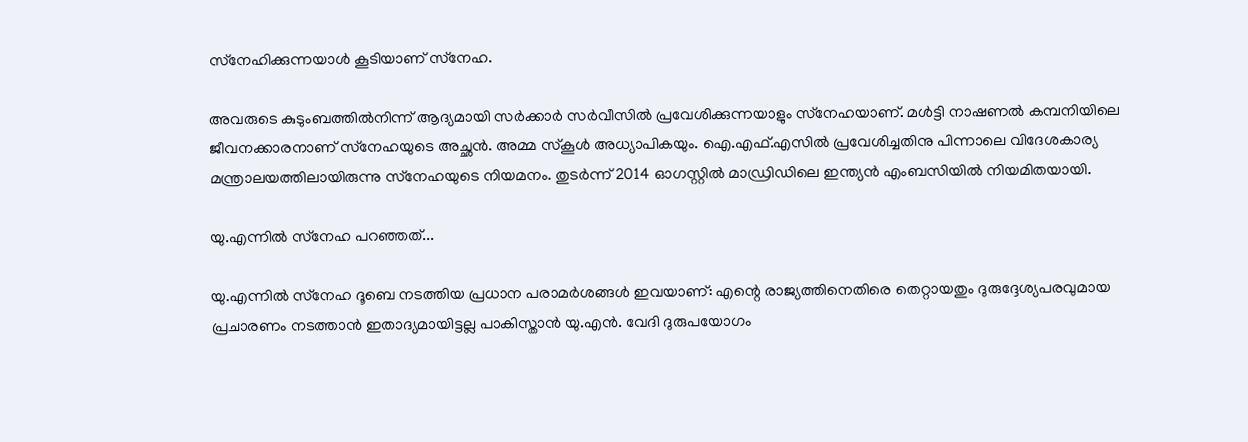സ്‌നേഹിക്കുന്നയാള്‍ കൂടിയാണ് സ്‌നേഹ.

അവരുടെ കുടുംബത്തില്‍നിന്ന് ആദ്യമായി സര്‍ക്കാര്‍ സര്‍വീസില്‍ പ്രവേശിക്കുന്നയാളും സ്‌നേഹയാണ്. മള്‍ട്ടി നാഷണല്‍ കമ്പനിയിലെ ജീവനക്കാരനാണ് സ്‌നേഹയുടെ അച്ഛന്‍. അമ്മ സ്‌കൂള്‍ അധ്യാപികയും. ഐ.എഫ്.എസില്‍ പ്രവേശിച്ചതിനു പിന്നാലെ വിദേശകാര്യ മന്ത്രാലയത്തിലായിരുന്നു സ്‌നേഹയുടെ നിയമനം. തുടര്‍ന്ന് 2014 ഓഗസ്റ്റില്‍ മാഡ്രിഡിലെ ഇന്ത്യന്‍ എംബസിയില്‍ നിയമിതയായി.

യു.എന്നില്‍ സ്‌നേഹ പറഞ്ഞത്...

യു.എന്നില്‍ സ്‌നേഹ ദൂബെ നടത്തിയ പ്രധാന പരാമര്‍ശങ്ങള്‍ ഇവയാണ്: എന്റെ രാജ്യത്തിനെതിരെ തെറ്റായതും ദുരുദ്ദേശ്യപരവുമായ പ്രചാരണം നടത്താന്‍ ഇതാദ്യമായിട്ടല്ല പാകിസ്താന്‍ യു.എന്‍. വേദി ദുരുപയോഗം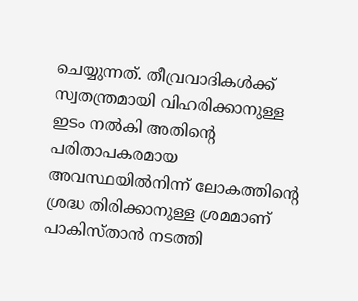ചെയ്യുന്നത്. തീവ്രവാദികള്‍ക്ക് സ്വതന്ത്രമായി വിഹരിക്കാനുള്ള ഇടം നല്‍കി അതിന്റെ പരിതാപകരമായ അവസ്ഥയില്‍നിന്ന് ലോകത്തിന്റെ ശ്രദ്ധ തിരിക്കാനുള്ള ശ്രമമാണ് പാകിസ്താന്‍ നടത്തി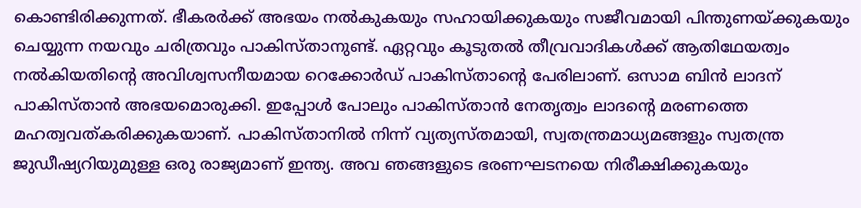കൊണ്ടിരിക്കുന്നത്. ഭീകരര്‍ക്ക് അഭയം നല്‍കുകയും സഹായിക്കുകയും സജീവമായി പിന്തുണയ്ക്കുകയും ചെയ്യുന്ന നയവും ചരിത്രവും പാകിസ്താനുണ്ട്. ഏറ്റവും കൂടുതല്‍ തീവ്രവാദികള്‍ക്ക് ആതിഥേയത്വം നല്‍കിയതിന്റെ അവിശ്വസനീയമായ റെക്കോര്‍ഡ് പാകിസ്താന്റെ പേരിലാണ്. ഒസാമ ബിന്‍ ലാദന് പാകിസ്താന്‍ അഭയമൊരുക്കി. ഇപ്പോള്‍ പോലും പാകിസ്താന്‍ നേതൃത്വം ലാദന്റെ മരണത്തെ മഹത്വവത്കരിക്കുകയാണ്. പാകിസ്താനില്‍ നിന്ന് വ്യത്യസ്തമായി, സ്വതന്ത്രമാധ്യമങ്ങളും സ്വതന്ത്ര ജുഡീഷ്യറിയുമുള്ള ഒരു രാജ്യമാണ് ഇന്ത്യ. അവ ഞങ്ങളുടെ ഭരണഘടനയെ നിരീക്ഷിക്കുകയും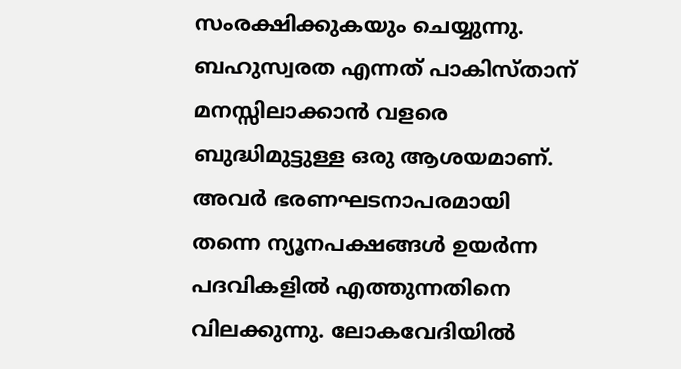സംരക്ഷിക്കുകയും ചെയ്യുന്നു. ബഹുസ്വരത എന്നത് പാകിസ്താന് മനസ്സിലാക്കാന്‍ വളരെ ബുദ്ധിമുട്ടുള്ള ഒരു ആശയമാണ്. അവര്‍ ഭരണഘടനാപരമായി തന്നെ ന്യൂനപക്ഷങ്ങള്‍ ഉയര്‍ന്ന പദവികളില്‍ എത്തുന്നതിനെ വിലക്കുന്നു. ലോകവേദിയില്‍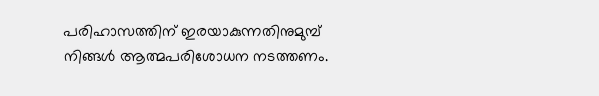പരിഹാസത്തിന് ഇരയാകുന്നതിനുമുമ്പ് നിങ്ങള്‍ ആത്മപരിശോധന നടത്തണം.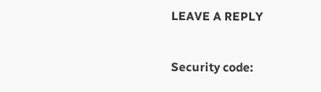LEAVE A REPLY

Security code: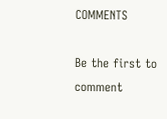COMMENTS

Be the first to comment